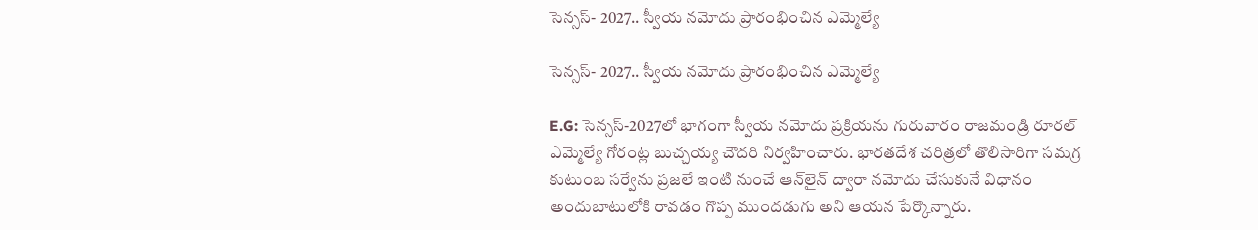సెన్సస్- 2027.. స్వీయ నమోదు ప్రారంభించిన ఎమ్మెల్యే

సెన్సస్- 2027.. స్వీయ నమోదు ప్రారంభించిన ఎమ్మెల్యే

E.G: సెన్సస్-2027లో భాగంగా స్వీయ నమోదు ప్రక్రియను గురువారం రాజమండ్రి రూరల్ ఎమ్మెల్యే గోరంట్ల బుచ్చయ్య చౌదరి నిర్వహించారు. భారతదేశ చరిత్రలో తొలిసారిగా సమగ్ర కుటుంబ సర్వేను ప్రజలే ఇంటి నుంచే ఆన్‌లైన్ ద్వారా నమోదు చేసుకునే విధానం అందుబాటులోకి రావడం గొప్ప ముందడుగు అని ఆయన పేర్కొన్నారు.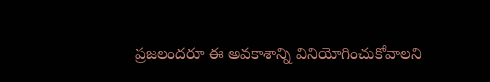ప్రజలందరూ ఈ అవకాశాన్ని వినియోగించుకోవాలని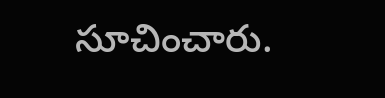సూచించారు.